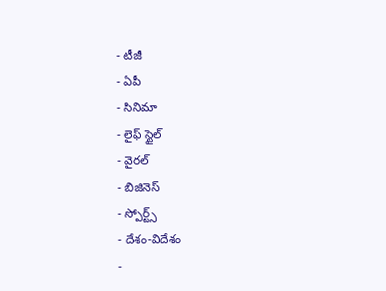- టీజీ
- ఏపీ
- సినిమా
- లైఫ్ స్టైల్
- వైరల్
- బిజినెస్
- స్పోర్ట్స్
- దేశం-విదేశం
-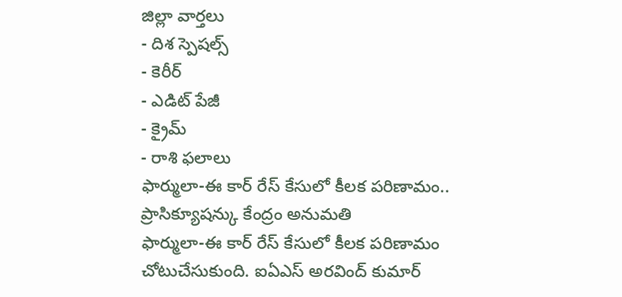జిల్లా వార్తలు
- దిశ స్పెషల్స్
- కెరీర్
- ఎడిట్ పేజీ
- క్రైమ్
- రాశి ఫలాలు
ఫార్ములా-ఈ కార్ రేస్ కేసులో కీలక పరిణామం.. ప్రాసిక్యూషన్కు కేంద్రం అనుమతి
ఫార్ములా-ఈ కార్ రేస్ కేసులో కీలక పరిణామం చోటుచేసుకుంది. ఐఏఎస్ అరవింద్ కుమార్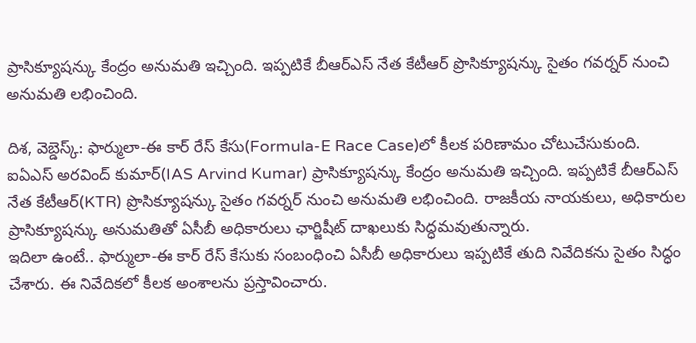ప్రాసిక్యూషన్కు కేంద్రం అనుమతి ఇచ్చింది. ఇప్పటికే బీఆర్ఎస్ నేత కేటీఆర్ ప్రొసిక్యూషన్కు సైతం గవర్నర్ నుంచి అనుమతి లభించింది.

దిశ, వెబ్డెస్క్: ఫార్ములా-ఈ కార్ రేస్ కేసు(Formula-E Race Case)లో కీలక పరిణామం చోటుచేసుకుంది. ఐఏఎస్ అరవింద్ కుమార్(IAS Arvind Kumar) ప్రాసిక్యూషన్కు కేంద్రం అనుమతి ఇచ్చింది. ఇప్పటికే బీఆర్ఎస్ నేత కేటీఆర్(KTR) ప్రొసిక్యూషన్కు సైతం గవర్నర్ నుంచి అనుమతి లభించింది. రాజకీయ నాయకులు, అధికారుల ప్రాసిక్యూషన్కు అనుమతితో ఏసీబీ అధికారులు ఛార్జిషీట్ దాఖలుకు సిద్ధమవుతున్నారు.
ఇదిలా ఉంటే.. ఫార్ములా-ఈ కార్ రేస్ కేసుకు సంబంధించి ఏసీబీ అధికారులు ఇప్పటికే తుది నివేదికను సైతం సిద్ధం చేశారు. ఈ నివేదికలో కీలక అంశాలను ప్రస్తావించారు.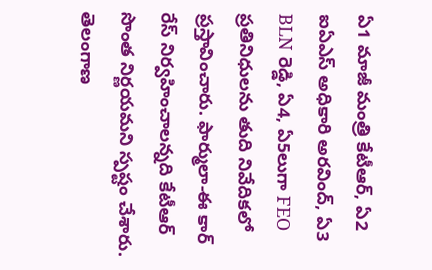ఏ1 మాజీ మంత్రి కేటీఆర్, ఏ2 ఐఏఎస్ అధికారి అరవింద్, ఏ3 BLN రెడ్డి, ఏ4, ఏ5లుగా FEO ప్రతినిధులను తుది నివేదికలో ప్రస్తావించారు. ఫార్ములా-ఈ కార్ రేస్ నిర్వహించాలన్నది కేటీఆర్ సొంత నిర్ణయమని స్పష్టం చేశారు. తెలంగాణ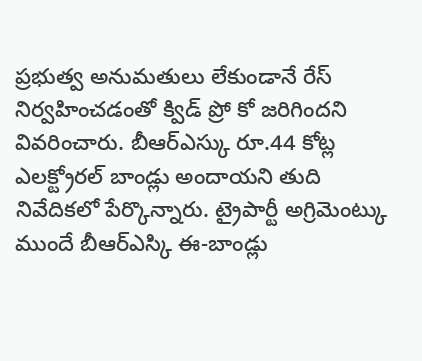ప్రభుత్వ అనుమతులు లేకుండానే రేస్ నిర్వహించడంతో క్విడ్ ప్రో కో జరిగిందని వివరించారు. బీఆర్ఎస్కు రూ.44 కోట్ల ఎలక్ట్రోరల్ బాండ్లు అందాయని తుది నివేదికలో పేర్కొన్నారు. ట్రైపార్టీ అగ్రిమెంట్కు ముందే బీఆర్ఎస్కి ఈ-బాండ్లు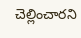చెల్లించారని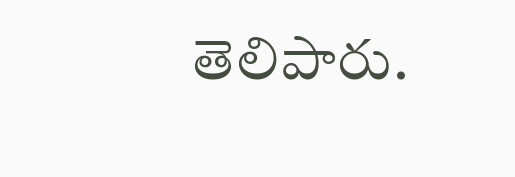తెలిపారు.